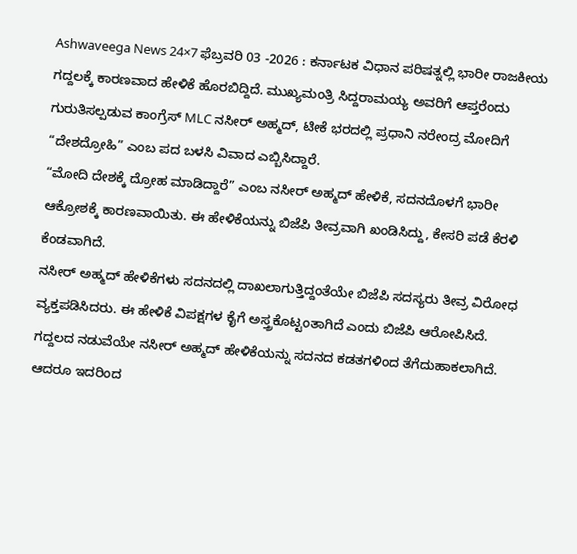Ashwaveega News 24×7 ಫೆಬ್ರವರಿ 03 -2026 : ಕರ್ನಾಟಕ ವಿಧಾನ ಪರಿಷತ್ನಲ್ಲಿ ಭಾರೀ ರಾಜಕೀಯ ಗದ್ದಲಕ್ಕೆ ಕಾರಣವಾದ ಹೇಳಿಕೆ ಹೊರಬಿದ್ದಿದೆ. ಮುಖ್ಯಮಂತ್ರಿ ಸಿದ್ದರಾಮಯ್ಯ ಅವರಿಗೆ ಆಪ್ತರೆಂದು ಗುರುತಿಸಲ್ಪಡುವ ಕಾಂಗ್ರೆಸ್ MLC ನಸೀರ್ ಅಹ್ಮದ್, ಟೀಕೆ ಭರದಲ್ಲಿ ಪ್ರಧಾನಿ ನರೇಂದ್ರ ಮೋದಿಗೆ “ದೇಶದ್ರೋಹಿ” ಎಂಬ ಪದ ಬಳಸಿ ವಿವಾದ ಎಬ್ಬಿಸಿದ್ದಾರೆ.
“ಮೋದಿ ದೇಶಕ್ಕೆ ದ್ರೋಹ ಮಾಡಿದ್ದಾರೆ” ಎಂಬ ನಸೀರ್ ಅಹ್ಮದ್ ಹೇಳಿಕೆ, ಸದನದೊಳಗೆ ಭಾರೀ ಆಕ್ರೋಶಕ್ಕೆ ಕಾರಣವಾಯಿತು. ಈ ಹೇಳಿಕೆಯನ್ನು ಬಿಜೆಪಿ ತೀವ್ರವಾಗಿ ಖಂಡಿಸಿದ್ದು, ಕೇಸರಿ ಪಡೆ ಕೆರಳಿ ಕೆಂಡವಾಗಿದೆ.
ನಸೀರ್ ಅಹ್ಮದ್ ಹೇಳಿಕೆಗಳು ಸದನದಲ್ಲಿ ದಾಖಲಾಗುತ್ತಿದ್ದಂತೆಯೇ ಬಿಜೆಪಿ ಸದಸ್ಯರು ತೀವ್ರ ವಿರೋಧ ವ್ಯಕ್ತಪಡಿಸಿದರು. ಈ ಹೇಳಿಕೆ ವಿಪಕ್ಷಗಳ ಕೈಗೆ ಅಸ್ತ್ರಕೊಟ್ಟಂತಾಗಿದೆ ಎಂದು ಬಿಜೆಪಿ ಆರೋಪಿಸಿದೆ.
ಗದ್ದಲದ ನಡುವೆಯೇ ನಸೀರ್ ಅಹ್ಮದ್ ಹೇಳಿಕೆಯನ್ನು ಸದನದ ಕಡತಗಳಿಂದ ತೆಗೆದುಹಾಕಲಾಗಿದೆ. ಆದರೂ ಇದರಿಂದ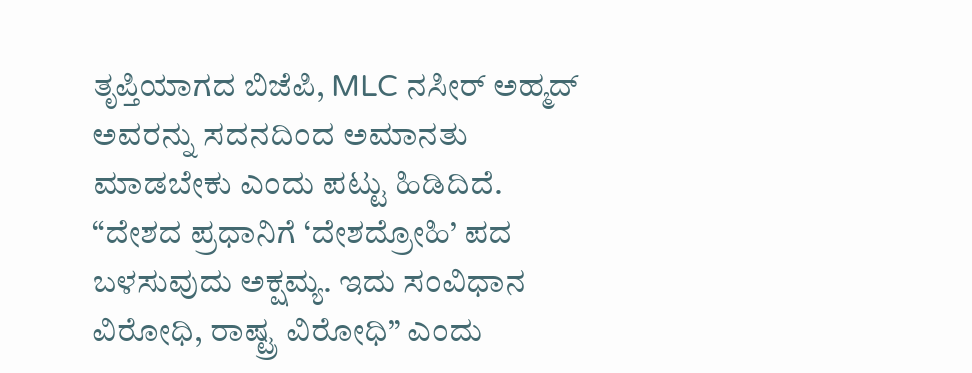ತೃಪ್ತಿಯಾಗದ ಬಿಜೆಪಿ, MLC ನಸೀರ್ ಅಹ್ಮದ್ ಅವರನ್ನು ಸದನದಿಂದ ಅಮಾನತು ಮಾಡಬೇಕು ಎಂದು ಪಟ್ಟು ಹಿಡಿದಿದೆ.
“ದೇಶದ ಪ್ರಧಾನಿಗೆ ‘ದೇಶದ್ರೋಹಿ’ ಪದ ಬಳಸುವುದು ಅಕ್ಷಮ್ಯ. ಇದು ಸಂವಿಧಾನ ವಿರೋಧಿ, ರಾಷ್ಟ್ರ ವಿರೋಧಿ” ಎಂದು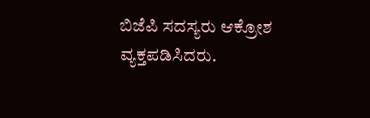ಬಿಜೆಪಿ ಸದಸ್ಯರು ಆಕ್ರೋಶ ವ್ಯಕ್ತಪಡಿಸಿದರು.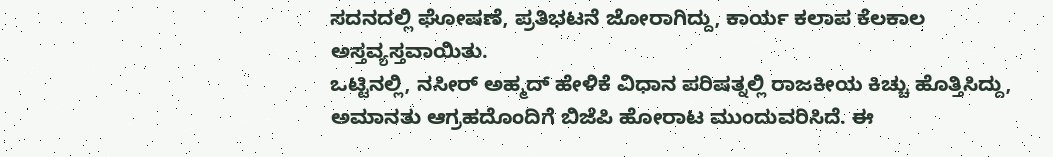ಸದನದಲ್ಲಿ ಘೋಷಣೆ, ಪ್ರತಿಭಟನೆ ಜೋರಾಗಿದ್ದು, ಕಾರ್ಯ ಕಲಾಪ ಕೆಲಕಾಲ ಅಸ್ತವ್ಯಸ್ತವಾಯಿತು.
ಒಟ್ಟಿನಲ್ಲಿ, ನಸೀರ್ ಅಹ್ಮದ್ ಹೇಳಿಕೆ ವಿಧಾನ ಪರಿಷತ್ನಲ್ಲಿ ರಾಜಕೀಯ ಕಿಚ್ಚು ಹೊತ್ತಿಸಿದ್ದು, ಅಮಾನತು ಆಗ್ರಹದೊಂದಿಗೆ ಬಿಜೆಪಿ ಹೋರಾಟ ಮುಂದುವರಿಸಿದೆ. ಈ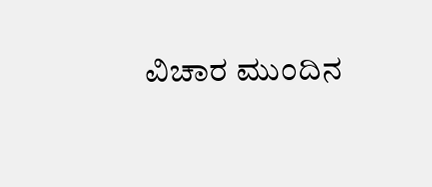ವಿಚಾರ ಮುಂದಿನ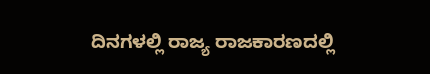ದಿನಗಳಲ್ಲಿ ರಾಜ್ಯ ರಾಜಕಾರಣದಲ್ಲಿ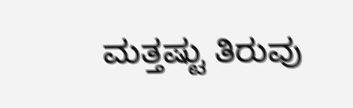ಮತ್ತಷ್ಟು ತಿರುವು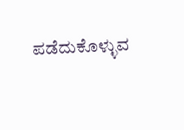ಪಡೆದುಕೊಳ್ಳುವ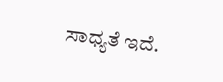ಸಾಧ್ಯತೆ ಇದೆ.